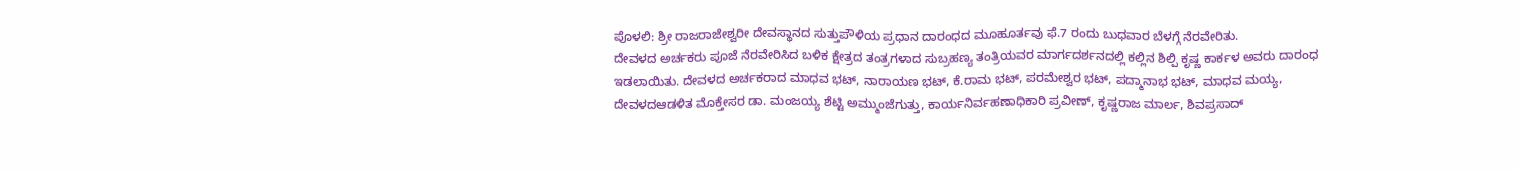ಪೊಳಲಿ: ಶ್ರೀ ರಾಜರಾಜೇಶ್ವರೀ ದೇವಸ್ಥಾನದ ಸುತ್ತುಪೌಳಿಯ ಪ್ರಧಾನ ದಾರಂಧದ ಮೂಹೂರ್ತವು ಫೆ.7 ರಂದು ಬುಧವಾರ ಬೆಳಗ್ಗೆ ನೆರವೇರಿತು.
ದೇವಳದ ಅರ್ಚಕರು ಪೂಜೆ ನೆರವೇರಿಸಿದ ಬಳಿಕ ಕ್ಷೇತ್ರದ ತಂತ್ರಗಳಾದ ಸುಬ್ರಹಣ್ಯ ತಂತ್ರಿಯವರ ಮಾರ್ಗದರ್ಶನದಲ್ಲಿ ಕಲ್ಲಿನ ಶಿಲ್ಪಿ ಕೃಷ್ಣ ಕಾರ್ಕಳ ಅವರು ದಾರಂಧ ಇಡಲಾಯಿತು. ದೇವಳದ ಅರ್ಚಕರಾದ ಮಾಧವ ಭಟ್, ನಾರಾಯಣ ಭಟ್, ಕೆ.ರಾಮ ಭಟ್, ಪರಮೇಶ್ವರ ಭಟ್, ಪದ್ಮಾನಾಭ ಭಟ್, ಮಾಧವ ಮಯ್ಯ, ದೇವಳದಆಡಳಿತ ಮೊಕ್ತೇಸರ ಡಾ. ಮಂಜಯ್ಯ ಶೆಟ್ಟಿ ಅಮ್ಮುಂಜೆಗುತ್ತು, ಕಾರ್ಯನಿರ್ವಹಣಾಧಿಕಾರಿ ಪ್ರವೀಣ್, ಕೃಷ್ಣರಾಜ ಮಾರ್ಲ, ಶಿವಪ್ರಸಾದ್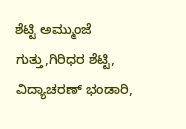ಶೆಟ್ಟಿ ಅಮ್ಮುಂಜೆ ಗುತ್ತು,ಗಿರಿಧರ ಶೆಟ್ಟಿ, ವಿದ್ಯಾಚರಣ್ ಭಂಡಾರಿ,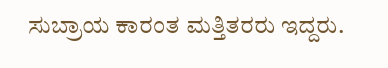ಸುಬ್ರಾಯ ಕಾರಂತ ಮತ್ತಿತರರು ಇದ್ದರು.